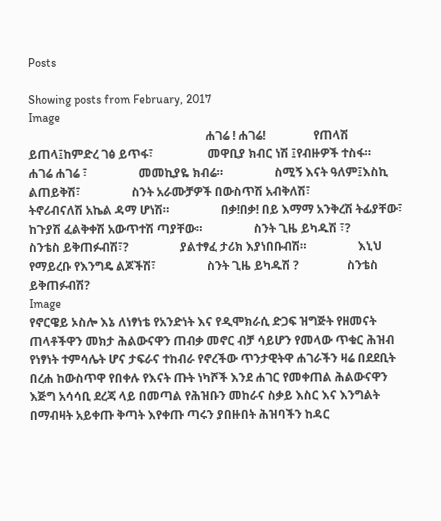Posts

Showing posts from February, 2017
Image
                                                           ሐገሬ ! ሐገሬ!                የጠላሽ ይጠላ፤ከምድረ ገፅ ይጥፋ፣                  መዋቢያ ክብር ነሽ ፤የብዙዎች ተስፋ።                  ሐገሬ ሐገሬ ፣                 መመኪያዬ ክብሬ።                 ስሚኝ እናት ዓለም፤እስኪ ልጠይቅሽ፣                 ስንት አራሙቻዎች በውስጥሽ አብቅለሽ፣                 ትኖሪብናለሽ አኬል ዳማ ሆነሽ።                 በቃ!በቃ! በይ እማማ አንቅረሽ ትፊያቸው፣                 ከጉያሽ ፈልቅቀሽ አውጥተሽ ጣያቸው።                 ስንት ጊዜ ይካዱሽ ፣?                 ስንቴስ ይቅጠፉብሽ፣?                 ያልተፃፈ ታሪክ እያነበቡብሽ።                 እኒህ የማይረቡ የእንግዴ ልጆችሽ፣                 ስንት ጊዜ ይካዱሽ ?                ስንቴስ ይቅጠፉብሽ?
Image
የኖርዌይ ኦስሎ እኔ ለነፃነቴ የአንድነት እና የዲሞክራሲ ድጋፍ ዝግጅት የዘመናት ጠላቶችዋን መክታ ሕልውናዋን ጠብቃ መኖር ብቻ ሳይሆን የመላው ጥቁር ሕዝብ የነፃነት ተምሳሌት ሆና ታፍራና ተከብራ የኖረችው ጥንታዊትዋ ሐገራችን ዛሬ በደደቢት በረሐ ከውስጥዋ የበቀሉ የእናት ጡት ነካሾች እንደ ሐገር የመቀጠል ሕልውናዋን እጅግ አሳሳቢ ደረጃ ላይ በመጣል የሕዝቡን መከራና ስቃይ እስር እና እንግልት በማብዛት አይቀጡ ቅጣት እየቀጡ ጣሩን ያበዙበት ሕዝባችን ከዳር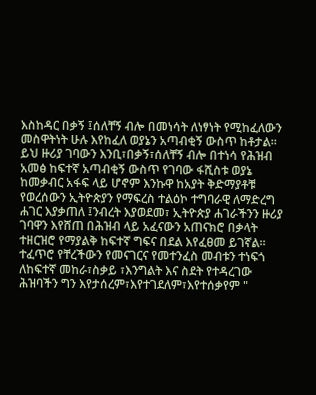እስከዳር በቃኝ ፤ሰለቸኝ ብሎ በመነሳት ለነፃነት የሚከፈለውን መስዋትነት ሁሉ እየከፈለ ወያኔን አጣብቂኝ ውስጥ ከቶታል። ይህ ዙሪያ ገባውን እንቢ፣በቃኝ፣ሰለቸኝ ብሎ በተነሳ የሕዝብ አመፅ ከፍተኛ አጣብቂኝ ውስጥ የገባው ፋሺስቱ ወያኔ ከመቃብር አፋፍ ላይ ሆኖም እንኩዋ ከአያት ቅድማያቶቹ   የወረሰውን ኢትዮጵያን የማፍረስ ተልዕኮ ተግባራዊ ለማድረግ ሐገር እያቃጠለ ፤ንብረት እያወደመ፣ ኢትዮጵያ ሐገራችንን ዙሪያ ገባዋን እየሸጠ በሕዝብ ላይ አፈናውን አጠናክሮ በቃላት ተዘርዝሮ የማያልቅ ከፍተኛ ግፍና በደል እየፈፀመ ይገኛል። ተፈጥሮ የቸረችውን የመናገርና የመተንፈስ መብቱን ተነፍጎ ለከፍተኛ መከራ፣ስቃይ ፣እንግልት እና ስደት የተዳረገው ሕዝባችን ግን እየታሰረም፣እየተገደለም፣እየተሰቃየም "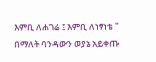እምቢ ለሐገሬ ፤ እምቢ ለነፃነቴ " በማለት ባንዳውን ወያኔ አይቀጡ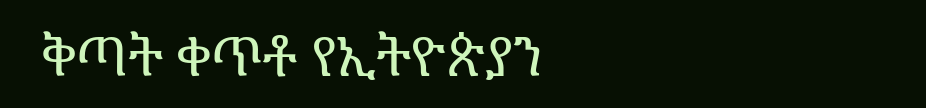ቅጣት ቀጥቶ የኢትዮጵያን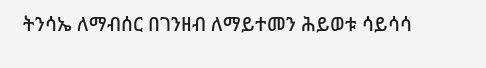ትንሳኤ ለማብሰር በገንዘብ ለማይተመን ሕይወቱ ሳይሳሳ